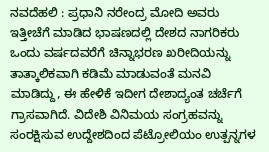ನವದೆಹಲಿ : ಪ್ರಧಾನಿ ನರೇಂದ್ರ ಮೋದಿ ಅವರು ಇತ್ತೀಚೆಗೆ ಮಾಡಿದ ಭಾಷಣದಲ್ಲಿ ದೇಶದ ನಾಗರಿಕರು ಒಂದು ವರ್ಷದವರೆಗೆ ಚಿನ್ನಾಭರಣ ಖರೀದಿಯನ್ನು ತಾತ್ಕಾಲಿಕವಾಗಿ ಕಡಿಮೆ ಮಾಡುವಂತೆ ಮನವಿ ಮಾಡಿದ್ದು, ಈ ಹೇಳಿಕೆ ಇದೀಗ ದೇಶಾದ್ಯಂತ ಚರ್ಚೆಗೆ ಗ್ರಾಸವಾಗಿದೆ. ವಿದೇಶಿ ವಿನಿಮಯ ಸಂಗ್ರಹವನ್ನು ಸಂರಕ್ಷಿಸುವ ಉದ್ದೇಶದಿಂದ ಪೆಟ್ರೋಲಿಯಂ ಉತ್ಪನ್ನಗಳ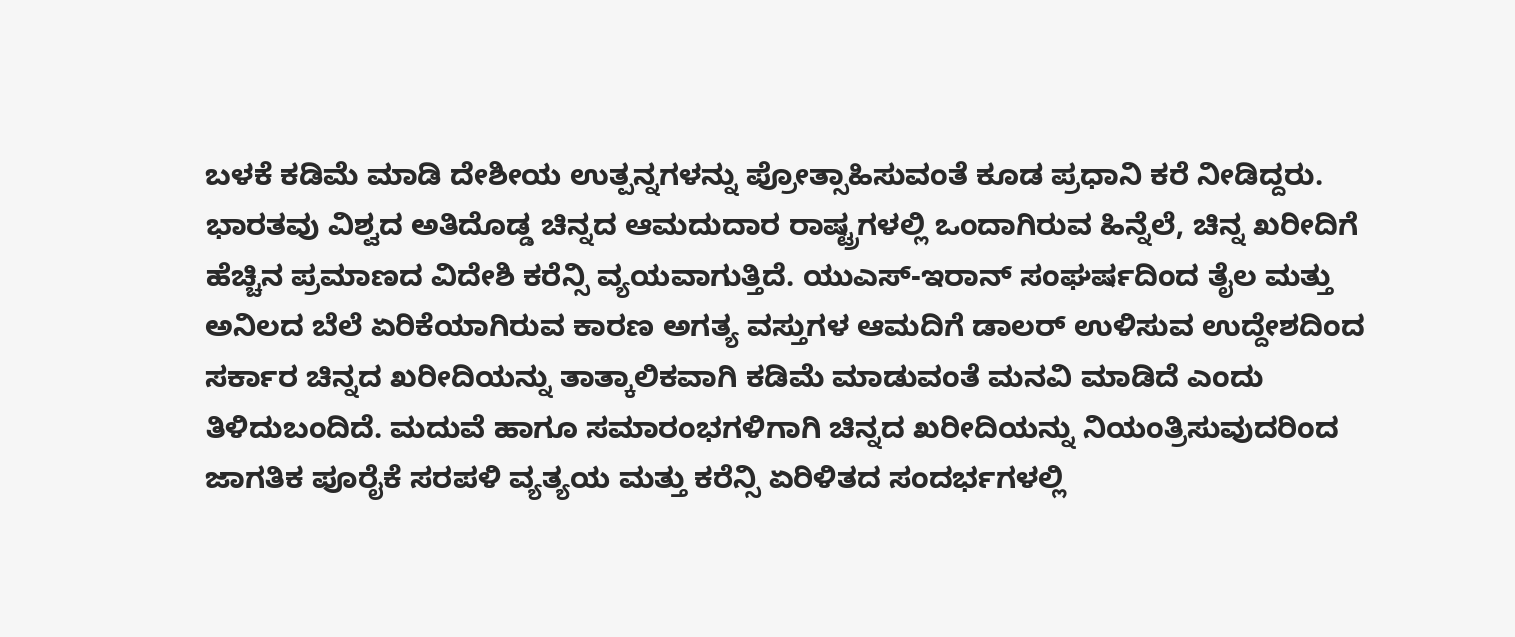ಬಳಕೆ ಕಡಿಮೆ ಮಾಡಿ ದೇಶೀಯ ಉತ್ಪನ್ನಗಳನ್ನು ಪ್ರೋತ್ಸಾಹಿಸುವಂತೆ ಕೂಡ ಪ್ರಧಾನಿ ಕರೆ ನೀಡಿದ್ದರು. ಭಾರತವು ವಿಶ್ವದ ಅತಿದೊಡ್ಡ ಚಿನ್ನದ ಆಮದುದಾರ ರಾಷ್ಟ್ರಗಳಲ್ಲಿ ಒಂದಾಗಿರುವ ಹಿನ್ನೆಲೆ, ಚಿನ್ನ ಖರೀದಿಗೆ ಹೆಚ್ಚಿನ ಪ್ರಮಾಣದ ವಿದೇಶಿ ಕರೆನ್ಸಿ ವ್ಯಯವಾಗುತ್ತಿದೆ. ಯುಎಸ್-ಇರಾನ್ ಸಂಘರ್ಷದಿಂದ ತೈಲ ಮತ್ತು ಅನಿಲದ ಬೆಲೆ ಏರಿಕೆಯಾಗಿರುವ ಕಾರಣ ಅಗತ್ಯ ವಸ್ತುಗಳ ಆಮದಿಗೆ ಡಾಲರ್ ಉಳಿಸುವ ಉದ್ದೇಶದಿಂದ ಸರ್ಕಾರ ಚಿನ್ನದ ಖರೀದಿಯನ್ನು ತಾತ್ಕಾಲಿಕವಾಗಿ ಕಡಿಮೆ ಮಾಡುವಂತೆ ಮನವಿ ಮಾಡಿದೆ ಎಂದು ತಿಳಿದುಬಂದಿದೆ. ಮದುವೆ ಹಾಗೂ ಸಮಾರಂಭಗಳಿಗಾಗಿ ಚಿನ್ನದ ಖರೀದಿಯನ್ನು ನಿಯಂತ್ರಿಸುವುದರಿಂದ ಜಾಗತಿಕ ಪೂರೈಕೆ ಸರಪಳಿ ವ್ಯತ್ಯಯ ಮತ್ತು ಕರೆನ್ಸಿ ಏರಿಳಿತದ ಸಂದರ್ಭಗಳಲ್ಲಿ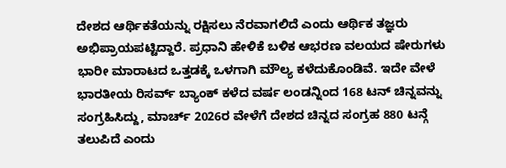ದೇಶದ ಆರ್ಥಿಕತೆಯನ್ನು ರಕ್ಷಿಸಲು ನೆರವಾಗಲಿದೆ ಎಂದು ಆರ್ಥಿಕ ತಜ್ಞರು ಅಭಿಪ್ರಾಯಪಟ್ಟಿದ್ದಾರೆ. ಪ್ರಧಾನಿ ಹೇಳಿಕೆ ಬಳಿಕ ಆಭರಣ ವಲಯದ ಷೇರುಗಳು ಭಾರೀ ಮಾರಾಟದ ಒತ್ತಡಕ್ಕೆ ಒಳಗಾಗಿ ಮೌಲ್ಯ ಕಳೆದುಕೊಂಡಿವೆ. ಇದೇ ವೇಳೆ ಭಾರತೀಯ ರಿಸರ್ವ್ ಬ್ಯಾಂಕ್ ಕಳೆದ ವರ್ಷ ಲಂಡನ್ನಿಂದ 168 ಟನ್ ಚಿನ್ನವನ್ನು ಸಂಗ್ರಹಿಸಿದ್ದು, ಮಾರ್ಚ್ 2026ರ ವೇಳೆಗೆ ದೇಶದ ಚಿನ್ನದ ಸಂಗ್ರಹ 880 ಟನ್ಗೆ ತಲುಪಿದೆ ಎಂದು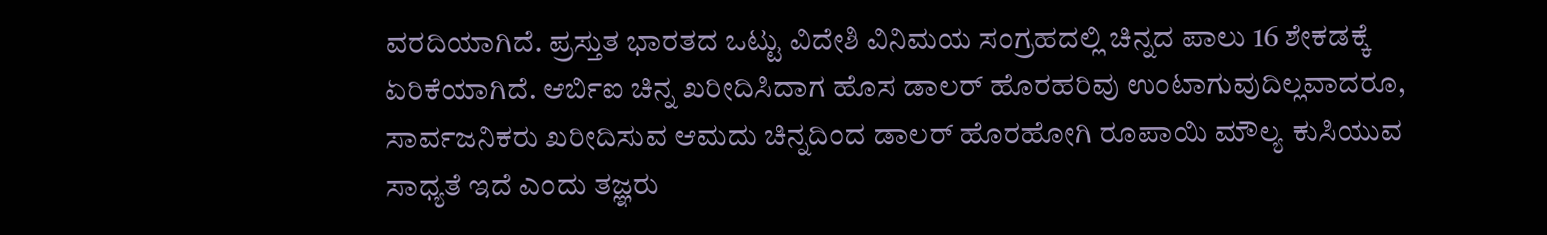ವರದಿಯಾಗಿದೆ. ಪ್ರಸ್ತುತ ಭಾರತದ ಒಟ್ಟು ವಿದೇಶಿ ವಿನಿಮಯ ಸಂಗ್ರಹದಲ್ಲಿ ಚಿನ್ನದ ಪಾಲು 16 ಶೇಕಡಕ್ಕೆ ಏರಿಕೆಯಾಗಿದೆ. ಆರ್ಬಿಐ ಚಿನ್ನ ಖರೀದಿಸಿದಾಗ ಹೊಸ ಡಾಲರ್ ಹೊರಹರಿವು ಉಂಟಾಗುವುದಿಲ್ಲವಾದರೂ, ಸಾರ್ವಜನಿಕರು ಖರೀದಿಸುವ ಆಮದು ಚಿನ್ನದಿಂದ ಡಾಲರ್ ಹೊರಹೋಗಿ ರೂಪಾಯಿ ಮೌಲ್ಯ ಕುಸಿಯುವ ಸಾಧ್ಯತೆ ಇದೆ ಎಂದು ತಜ್ಞರು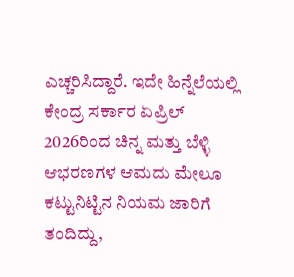ಎಚ್ಚರಿಸಿದ್ದಾರೆ. ಇದೇ ಹಿನ್ನೆಲೆಯಲ್ಲಿ ಕೇಂದ್ರ ಸರ್ಕಾರ ಏಪ್ರಿಲ್ 2026ರಿಂದ ಚಿನ್ನ ಮತ್ತು ಬೆಳ್ಳಿ ಆಭರಣಗಳ ಆಮದು ಮೇಲೂ ಕಟ್ಟುನಿಟ್ಟಿನ ನಿಯಮ ಜಾರಿಗೆ ತಂದಿದ್ದು,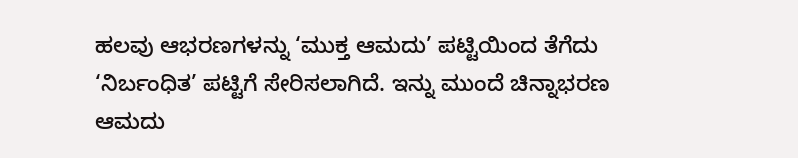ಹಲವು ಆಭರಣಗಳನ್ನು ‘ಮುಕ್ತ ಆಮದು’ ಪಟ್ಟಿಯಿಂದ ತೆಗೆದು ‘ನಿರ್ಬಂಧಿತ’ ಪಟ್ಟಿಗೆ ಸೇರಿಸಲಾಗಿದೆ. ಇನ್ನು ಮುಂದೆ ಚಿನ್ನಾಭರಣ ಆಮದು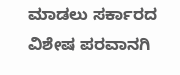ಮಾಡಲು ಸರ್ಕಾರದ ವಿಶೇಷ ಪರವಾನಗಿ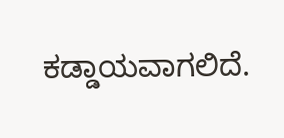ಕಡ್ಡಾಯವಾಗಲಿದೆ.